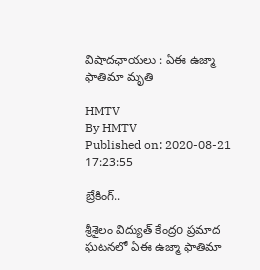విషాదఛాయలు : ఏఈ ఉజ్మా ఫాతిమా మృతి

HMTV
By HMTV
Published on: 2020-08-21 17:23:55

బ్రేకింగ్..

శ్రీశైలం విద్యుత్ కేంద్రo ప్రమాద ఘటనలో ఏఈ ఉజ్మా ఫాతిమా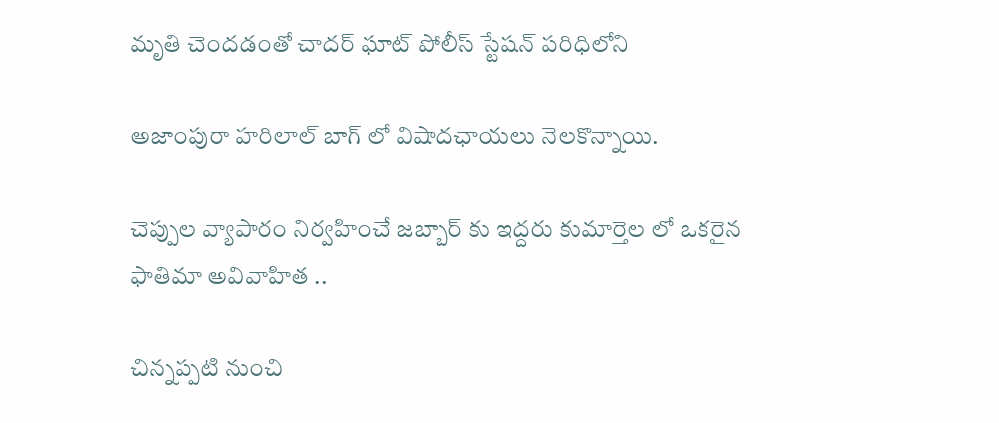మృతి చెందడంతో చాదర్ ఘాట్ పోలీస్ స్టేషన్ పరిధిలోని

అజాంపురా హరిలాల్ బాగ్ లో విషాదఛాయలు నెలకొన్నాయి.

చెప్పుల వ్యాపారం నిర్వహించే జబ్బార్ కు ఇద్దరు కుమార్తెల లో ఒకరైన ఫాతిమా అవివాహిత ..

చిన్నప్పటి నుంచి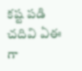కష్ట పడి చదివి ఏఈ గా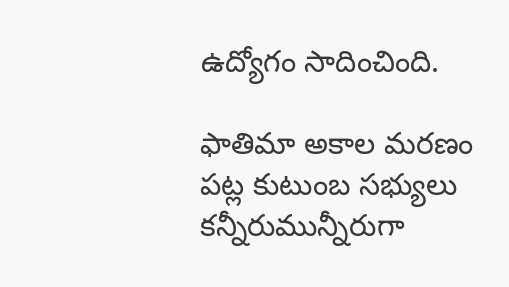ఉద్యోగం సాదించింది.

ఫాతిమా అకాల మరణం పట్ల కుటుంబ సభ్యులు కన్నీరుమున్నీరుగా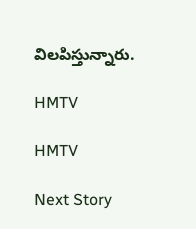విలపిస్తున్నారు.

HMTV

HMTV

Next Story